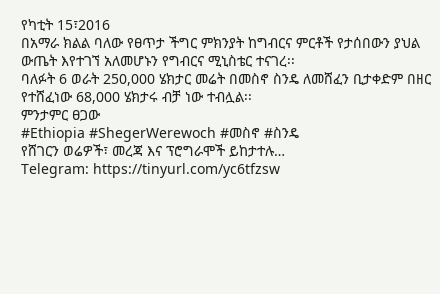የካቲት 15፣2016
በአማራ ክልል ባለው የፀጥታ ችግር ምክንያት ከግብርና ምርቶች የታሰበውን ያህል ውጤት እየተገኘ አለመሆኑን የግብርና ሚኒስቴር ተናገረ፡፡
ባለፉት 6 ወራት 250,000 ሄክታር መሬት በመስኖ ስንዴ ለመሸፈን ቢታቀድም በዘር የተሸፈነው 68,000 ሄክታሩ ብቻ ነው ተብሏል፡፡
ምንታምር ፀጋው
#Ethiopia #ShegerWerewoch #መስኖ #ስንዴ
የሸገርን ወሬዎች፣ መረጃ እና ፕሮግራሞች ይከታተሉ…
Telegram: https://tinyurl.com/yc6tfzsw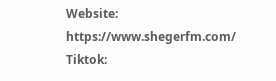Website: https://www.shegerfm.com/
Tiktok: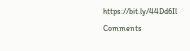https://bit.ly/44Dd6Il
Comments